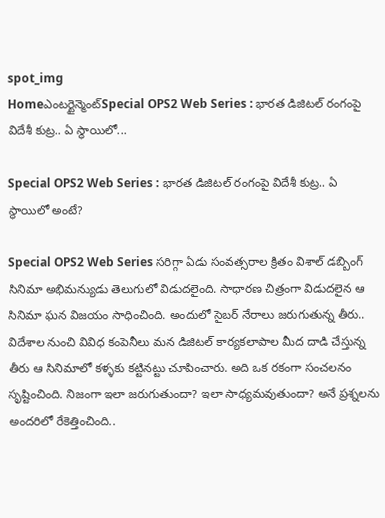spot_img
Homeఎంటర్టైన్మెంట్Special OPS2 Web Series : భారత డిజిటల్ రంగంపై విదేశీ కుట్ర.. ఏ స్థాయిలో...

Special OPS2 Web Series : భారత డిజిటల్ రంగంపై విదేశీ కుట్ర.. ఏ స్థాయిలో అంటే?

Special OPS2 Web Series సరిగ్గా ఏడు సంవత్సరాల క్రితం విశాల్ డబ్బింగ్ సినిమా అభిమన్యుడు తెలుగులో విడుదలైంది. సాధారణ చిత్రంగా విడుదలైన ఆ సినిమా ఘన విజయం సాధించింది. అందులో సైబర్ నేరాలు జరుగుతున్న తీరు.. విదేశాల నుంచి వివిధ కంపెనీలు మన డిజిటల్ కార్యకలాపాల మీద దాడి చేస్తున్న తీరు ఆ సినిమాలో కళ్ళకు కట్టినట్టు చూపించారు. అది ఒక రకంగా సంచలనం సృష్టించింది. నిజంగా ఇలా జరుగుతుందా? ఇలా సాధ్యమవుతుందా? అనే ప్రశ్నలను అందరిలో రేకెత్తించింది..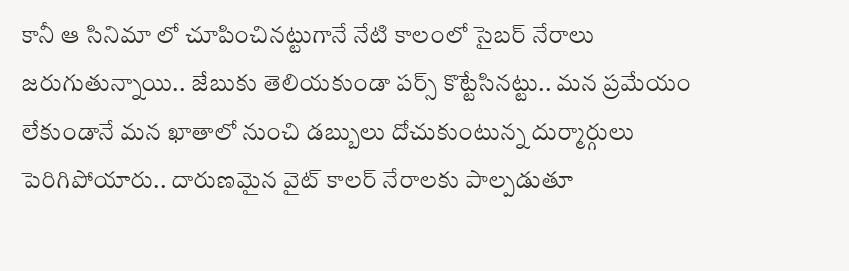కానీ ఆ సినిమా లో చూపించినట్టుగానే నేటి కాలంలో సైబర్ నేరాలు జరుగుతున్నాయి.. జేబుకు తెలియకుండా పర్స్ కొట్టేసినట్టు.. మన ప్రమేయం లేకుండానే మన ఖాతాలో నుంచి డబ్బులు దోచుకుంటున్న దుర్మార్గులు పెరిగిపోయారు.. దారుణమైన వైట్ కాలర్ నేరాలకు పాల్పడుతూ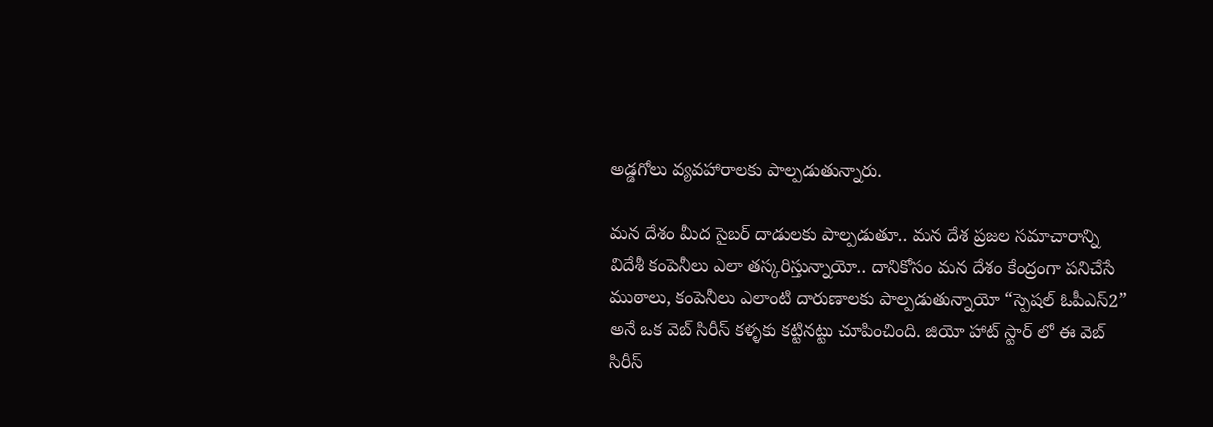అడ్డగోలు వ్యవహారాలకు పాల్పడుతున్నారు.

మన దేశం మీద సైబర్ దాడులకు పాల్పడుతూ.. మన దేశ ప్రజల సమాచారాన్ని విదేశీ కంపెనీలు ఎలా తస్కరిస్తున్నాయో.. దానికోసం మన దేశం కేంద్రంగా పనిచేసే ముఠాలు, కంపెనీలు ఎలాంటి దారుణాలకు పాల్పడుతున్నాయో “స్పెషల్ ఓపీఎస్2” అనే ఒక వెబ్ సిరీస్ కళ్ళకు కట్టినట్టు చూపించింది. జియో హాట్ స్టార్ లో ఈ వెబ్ సిరీస్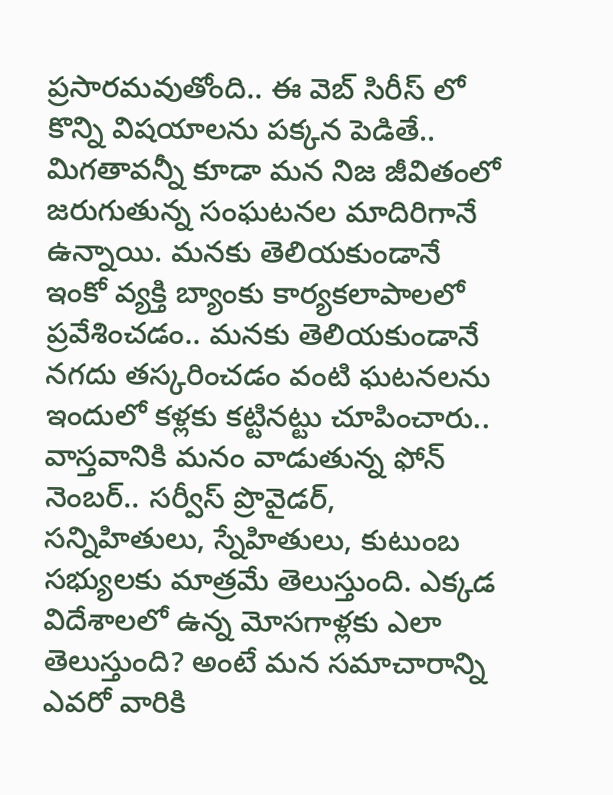ప్రసారమవుతోంది.. ఈ వెబ్ సిరీస్ లో కొన్ని విషయాలను పక్కన పెడితే.. మిగతావన్నీ కూడా మన నిజ జీవితంలో జరుగుతున్న సంఘటనల మాదిరిగానే ఉన్నాయి. మనకు తెలియకుండానే ఇంకో వ్యక్తి బ్యాంకు కార్యకలాపాలలో ప్రవేశించడం.. మనకు తెలియకుండానే నగదు తస్కరించడం వంటి ఘటనలను ఇందులో కళ్లకు కట్టినట్టు చూపించారు.. వాస్తవానికి మనం వాడుతున్న ఫోన్ నెంబర్.. సర్వీస్ ప్రొవైడర్, సన్నిహితులు, స్నేహితులు, కుటుంబ సభ్యులకు మాత్రమే తెలుస్తుంది. ఎక్కడ విదేశాలలో ఉన్న మోసగాళ్లకు ఎలా తెలుస్తుంది? అంటే మన సమాచారాన్ని ఎవరో వారికి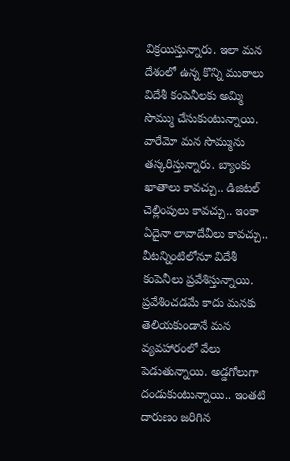విక్రయిస్తున్నారు. ఇలా మన దేశంలో ఉన్న కొన్ని ముఠాలు విదేశీ కంపెనీలకు అమ్మి సొమ్ము చేసుకుంటున్నాయి. వారేమో మన సొమ్మును తస్కరిస్తున్నారు. బ్యాంకు ఖాతాలు కావచ్చు.. డిజిటల్ చెల్లింపులు కావచ్చు.. ఇంకా ఏదైనా లావాదేవీలు కావచ్చు.. వీటన్నింటిలోనూ విదేశీ కంపెనీలు ప్రవేశిస్తున్నాయి. ప్రవేశించడమే కాదు మనకు తెలియకుండానే మన వ్యవహారంలో వేలు పెడుతున్నాయి. అడ్డగోలుగా దండుకుంటున్నాయి.. ఇంతటి దారుణం జరిగిన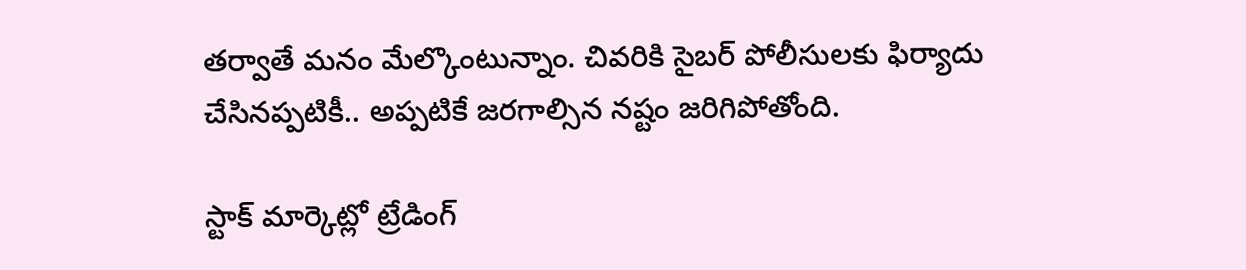తర్వాతే మనం మేల్కొంటున్నాం. చివరికి సైబర్ పోలీసులకు ఫిర్యాదు చేసినప్పటికీ.. అప్పటికే జరగాల్సిన నష్టం జరిగిపోతోంది.

స్టాక్ మార్కెట్లో ట్రేడింగ్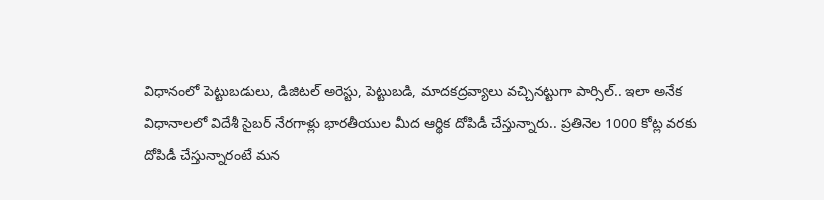విధానంలో పెట్టుబడులు, డిజిటల్ అరెస్టు, పెట్టుబడి, మాదకద్రవ్యాలు వచ్చినట్టుగా పార్సిల్.. ఇలా అనేక విధానాలలో విదేశీ సైబర్ నేరగాళ్లు భారతీయుల మీద ఆర్థిక దోపిడీ చేస్తున్నారు.. ప్రతినెల 1000 కోట్ల వరకు దోపిడీ చేస్తున్నారంటే మన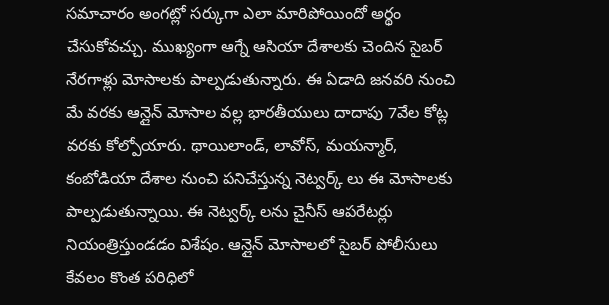సమాచారం అంగట్లో సర్కుగా ఎలా మారిపోయిందో అర్థం చేసుకోవచ్చు. ముఖ్యంగా ఆగ్నే ఆసియా దేశాలకు చెందిన సైబర్ నేరగాళ్లు మోసాలకు పాల్పడుతున్నారు. ఈ ఏడాది జనవరి నుంచి మే వరకు ఆన్లైన్ మోసాల వల్ల భారతీయులు దాదాపు 7వేల కోట్ల వరకు కోల్పోయారు. థాయిలాండ్, లావోస్, మయన్మార్, కంబోడియా దేశాల నుంచి పనిచేస్తున్న నెట్వర్క్ లు ఈ మోసాలకు పాల్పడుతున్నాయి. ఈ నెట్వర్క్ లను చైనీస్ ఆపరేటర్లు నియంత్రిస్తుండడం విశేషం. ఆన్లైన్ మోసాలలో సైబర్ పోలీసులు కేవలం కొంత పరిధిలో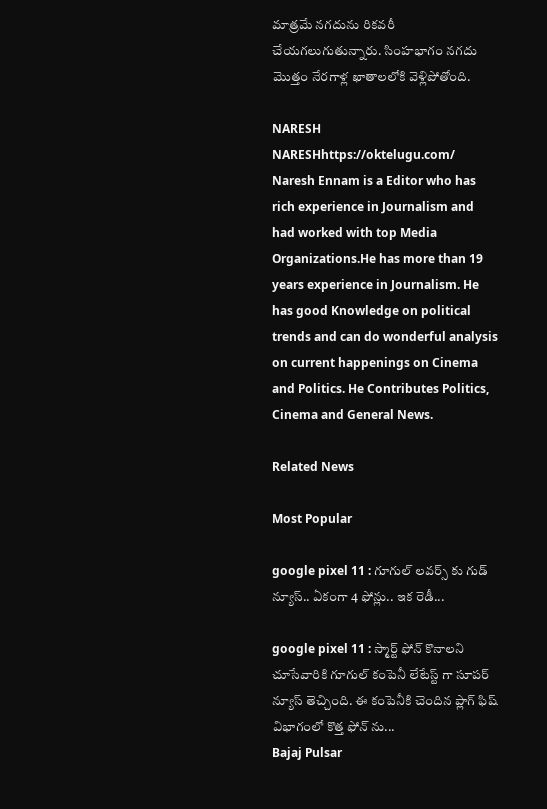మాత్రమే నగదును రికవరీ చేయగలుగుతున్నారు. సింహభాగం నగదు మొత్తం నేరగాళ్ల ఖాతాలలోకి వెళ్లిపోతోంది.

NARESH
NARESHhttps://oktelugu.com/
Naresh Ennam is a Editor who has rich experience in Journalism and had worked with top Media Organizations.He has more than 19 years experience in Journalism. He has good Knowledge on political trends and can do wonderful analysis on current happenings on Cinema and Politics. He Contributes Politics, Cinema and General News.

Related News

Most Popular

google pixel 11 : గూగుల్ లవర్స్ కు గుడ్ న్యూస్.. ఏకంగా 4 ఫోన్లు.. ఇక రెడీ...

google pixel 11 : స్మార్ట్ ఫోన్ కొనాలని చూసేవారికి గూగుల్ కంపెనీ లేటేస్ట్ గా సూపర్ న్యూస్ తెచ్చింది. ఈ కంపెనీకి చెందిన ప్లాగ్ ఫిష్ విభాగంలో కొత్త ఫోన్ ను...
Bajaj Pulsar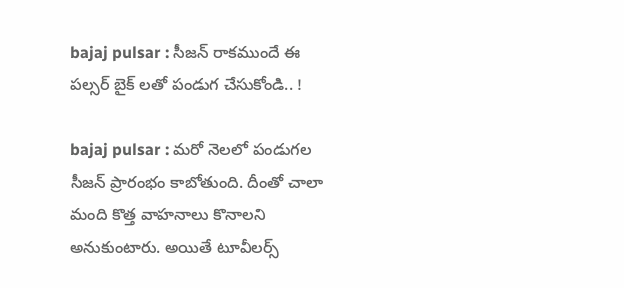bajaj pulsar : సీజన్ రాకముందే ఈ పల్సర్ బైక్ లతో పండుగ చేసుకోండి.. !

bajaj pulsar : మరో నెలలో పండుగల సీజన్ ప్రారంభం కాబోతుంది. దీంతో చాలా మంది కొత్త వాహనాలు కొనాలని అనుకుంటారు. అయితే టూవీలర్స్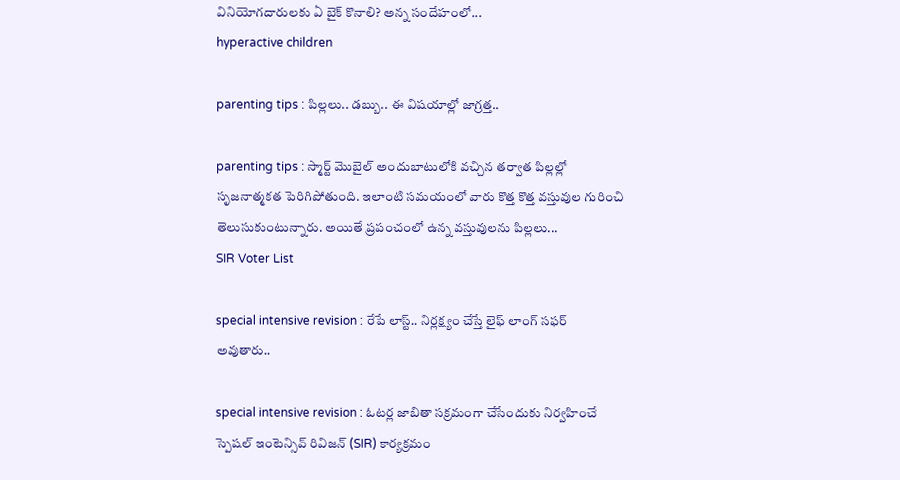వినియోగదారులకు ఏ బైక్ కొనాలి? అన్న సందేహంలో...
hyperactive children

parenting tips : పిల్లలు.. డబ్బు.. ఈ విషయాల్లో జాగ్రత్త..

parenting tips : స్మార్ట్ మొబైల్ అందుబాటులోకి వచ్చిన తర్వాత పిల్లల్లో సృజనాత్మకత పెరిగిపోతుంది. ఇలాంటి సమయంలో వారు కొత్త కొత్త వస్తువుల గురించి తెలుసుకుంటున్నారు. అయితే ప్రపంచంలో ఉన్న వస్తువులను పిల్లలు...
SIR Voter List

special intensive revision : రేపే లాస్ట్.. నిర్లక్ష్యం చేస్తే లైఫ్ లాంగ్ సఫర్ అవుతారు..

special intensive revision : ఓటర్ల జాబితా సక్రమంగా చేసేందుకు నిర్వహించే స్పెషల్ ఇంటెన్సివ్ రివిజన్ (SIR) కార్యక్రమం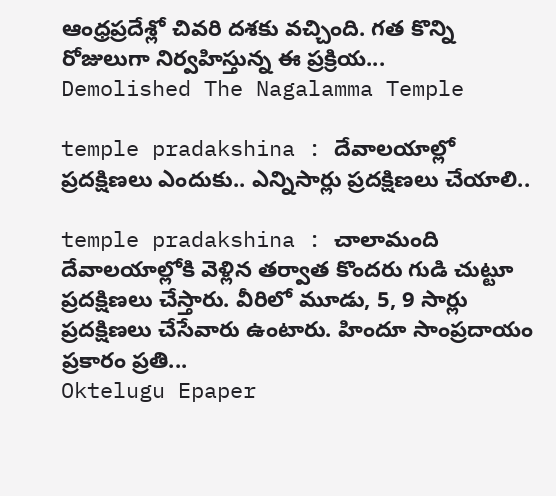ఆంధ్రప్రదేశ్లో చివరి దశకు వచ్చింది. గత కొన్ని రోజులుగా నిర్వహిస్తున్న ఈ ప్రక్రియ...
Demolished The Nagalamma Temple

temple pradakshina : దేవాలయాల్లో ప్రదక్షిణలు ఎందుకు.. ఎన్నిసార్లు ప్రదక్షిణలు చేయాలి..

temple pradakshina : చాలామంది దేవాలయాల్లోకి వెళ్లిన తర్వాత కొందరు గుడి చుట్టూ ప్రదక్షిణలు చేస్తారు. వీరిలో మూడు, 5, 9 సార్లు ప్రదక్షిణలు చేసేవారు ఉంటారు. హిందూ సాంప్రదాయం ప్రకారం ప్రతి...
Oktelugu Epaper